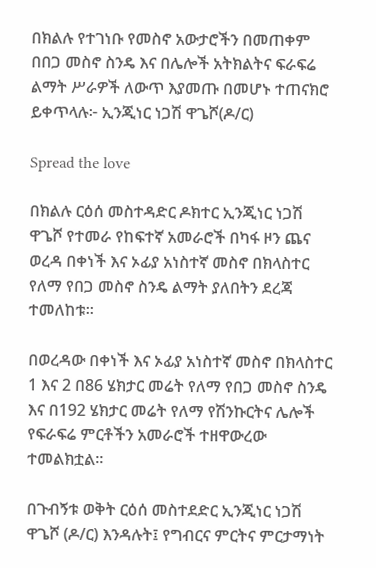በክልሉ የተገነቡ የመስኖ አውታሮችን በመጠቀም በበጋ መስኖ ስንዴ እና በሌሎች አትክልትና ፍራፍሬ ልማት ሥራዎች ለውጥ እያመጡ በመሆኑ ተጠናክሮ ይቀጥላሉ፦ ኢንጂነር ነጋሽ ዋጌሾ(ዶ/ር)

Spread the love

በክልሉ ርዕሰ መስተዳድር ዶክተር ኢንጂነር ነጋሽ ዋጌሾ የተመራ የከፍተኛ አመራሮች በካፋ ዞን ጨና ወረዳ በቀነች እና ኦፊያ አነስተኛ መስኖ በክላስተር የለማ የበጋ መስኖ ስንዴ ልማት ያለበትን ደረጃ ተመለከቱ።

በወረዳው በቀነች እና ኦፊያ አነስተኛ መስኖ በክላስተር 1 እና 2 በ86 ሄክታር መሬት የለማ የበጋ መስኖ ስንዴ እና በ192 ሄክታር መሬት የለማ የሽንኩርትና ሌሎች የፍራፍሬ ምርቶችን አመራሮች ተዘዋውረው ተመልክቷል።

በጉብኝቱ ወቅት ርዕሰ መስተደድር ኢንጂነር ነጋሽ ዋጌሾ (ዶ/ር) እንዳሉት፤ የግብርና ምርትና ምርታማነት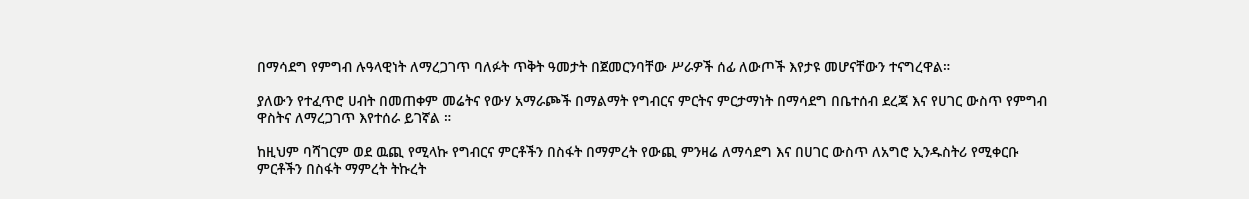በማሳደግ የምግብ ሉዓላዊነት ለማረጋገጥ ባለፉት ጥቅት ዓመታት በጀመርንባቸው ሥራዎች ሰፊ ለውጦች እየታዩ መሆናቸውን ተናግረዋል።

ያለውን የተፈጥሮ ሀብት በመጠቀም መሬትና የውሃ አማራጮች በማልማት የግብርና ምርትና ምርታማነት በማሳደግ በቤተሰብ ደረጃ እና የሀገር ውስጥ የምግብ ዋስትና ለማረጋገጥ እየተሰራ ይገኛል ።

ከዚህም ባሻገርም ወደ ዉጪ የሚላኩ የግብርና ምርቶችን በስፋት በማምረት የውጪ ምንዛሬ ለማሳደግ እና በሀገር ውስጥ ለአግሮ ኢንዱስትሪ የሚቀርቡ ምርቶችን በስፋት ማምረት ትኩረት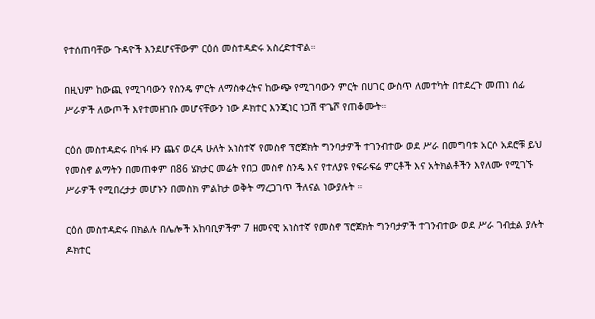የተሰጠባቸው ጉዳዮች እንደሆናቸውም ርዕሰ መስተዳድሩ አስረድተዋል።

በዚህም ከውጪ የሚገባውን የስንዴ ምርት ለማስቀረትና ከውጭ የሚገባውን ምርት በሀገር ውስጥ ለመተካት በተደረጉ መጠነ ሰፊ ሥራዎች ለውጦች እየተመዘገቡ መሆናቸውን ነው ዶክተር እንጂነር ነጋሽ ዋጌሾ የጠቆሙት።

ርዕሰ መስተዳድሩ በካፋ ዞን ጨና ወረዳ ሁለት አነስተኛ የመስኖ ፕሮጀክት ግንባታዎች ተገንብተው ወደ ሥራ በመግባቱ አርሶ አደሮቹ ይህ የመስኖ ልማትን በመጠቀም በ86 ሄክታር መሬት የበጋ መስኖ ስንዴ እና የተለያዩ የፍራፍሬ ምርቶች እና አትክልቶችን እየለሙ የሚገኙ ሥራዎች የሚበረታታ መሆኑን በመስክ ምልከታ ወቅት ማረጋገጥ ችለናል ነውያሉት ።

ርዕሰ መስተዳድሩ በክልሉ በሌሎች አከባቢዎችም 7 ዘመናዊ አነስተኛ የመስኖ ፕሮጀክት ግንባታዎች ተገንብተው ወደ ሥራ ገብቷል ያሉት ዶክተር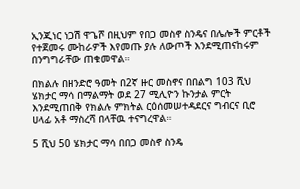ኢንጂነር ነጋሽ ዋጌሾ በዚህም የበጋ መስኖ ስንዴና በሌሎች ምርቶች የተጀመሩ ሙከራዎች እየመጡ ያሉ ለውጦች እንደሚጠናከሩም በንግግራቸው ጠቁመዋል።

በክልሉ በዘንድሮ ዓመት በ2ኛ ዙር መስኖና በበልግ 103 ሺህ ሄክታር ማሳ በማልማት ወደ 27 ሚሊዮን ኩንታል ምርት እንደሚጠበቅ የክልሉ ምክትል ርዕሰመሠተዳደርና ግብርና ቢሮ ሀላፊ አቶ ማስረሻ በላቸዉ ተናግረዋል።

5 ሺህ 50 ሄክታር ማሳ በበጋ መስኖ ስንዴ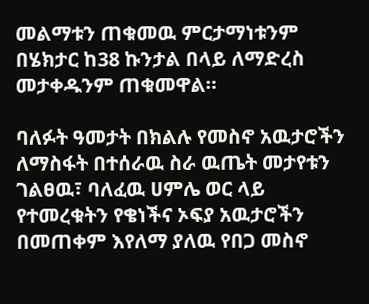መልማቱን ጠቁመዉ ምርታማነቱንም በሄክታር ከ38 ኩንታል በላይ ለማድረስ መታቀዱንም ጠቁመዋል።

ባለፉት ዓመታት በክልሉ የመስኖ አዉታሮችን ለማስፋት በተሰራዉ ስራ ዉጤት መታየቱን ገልፀዉ፣ ባለፈዉ ሀምሌ ወር ላይ የተመረቁትን የቄነችና ኦፍያ አዉታሮችን በመጠቀም እየለማ ያለዉ የበጋ መስኖ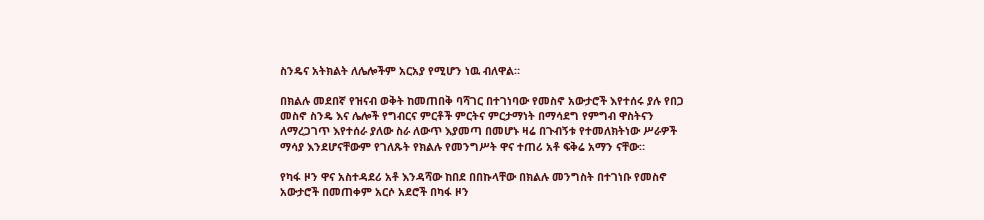ስንዴና አትክልት ለሌሎችም አርአያ የሚሆን ነዉ ብለዋል።

በክልሉ መደበኛ የዝናብ ወቅት ከመጠበቅ ባሻገር በተገነባው የመስኖ አውታሮች እየተሰሩ ያሉ የበጋ መስኖ ስንዴ እና ሌሎች የግብርና ምርቶች ምርትና ምርታማነት በማሳደግ የምግብ ዋስትናን ለማረጋገጥ እየተሰራ ያለው ስራ ለውጥ እያመጣ በመሆኑ ዛሬ በጉብኝቱ የተመለክትነው ሥራዎች ማሳያ እንደሆናቸውም የገለጹት የክልሉ የመንግሥት ዋና ተጠሪ አቶ ፍቅሬ አማን ናቸው።

የካፋ ዞን ዋና አስተዳደሪ አቶ እንዳሻው ከበደ በበኩላቸው በክልሉ መንግስት በተገነቡ የመስኖ አውታሮች በመጠቀም አርሶ አደሮች በካፋ ዞን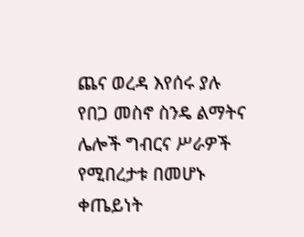ጨና ወረዳ እየሰሩ ያሉ የበጋ መስኖ ስንዴ ልማትና ሌሎች ግብርና ሥራዎች የሚበረታቱ በመሆኑ ቀጤይነት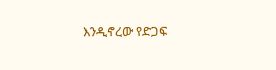እንዲኖረው የድጋፍ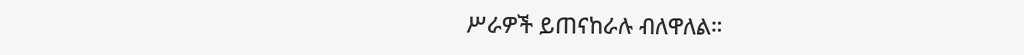ሥራዎች ይጠናከራሉ ብለዋለል።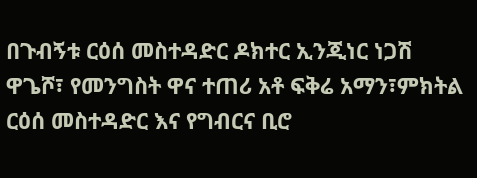በጉብኝቱ ርዕሰ መስተዳድር ዶክተር ኢንጂነር ነጋሽ ዋጌሾ፣ የመንግስት ዋና ተጠሪ አቶ ፍቅሬ አማን፣ምክትል ርዕሰ መስተዳድር እና የግብርና ቢሮ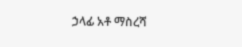ኃላፊ አቶ ማስረሻ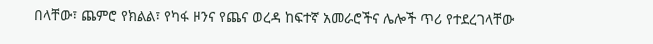በላቸው፣ ጨምሮ የክልል፣ የካፋ ዞንና የጨና ወረዳ ከፍተኛ አመራሮችና ሌሎች ጥሪ የተደረገላቸው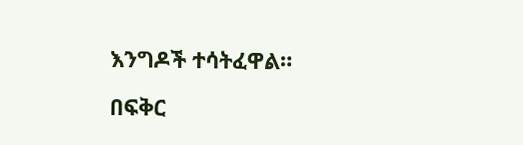እንግዶች ተሳትፈዋል።

በፍቅር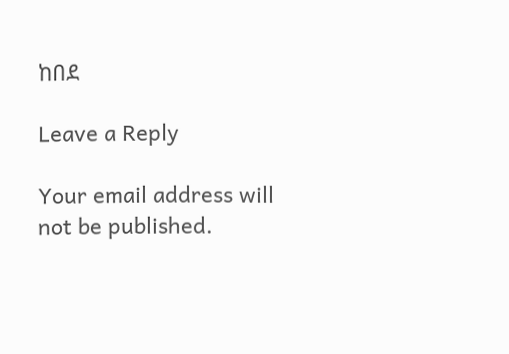ከበደ

Leave a Reply

Your email address will not be published.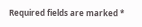Required fields are marked *